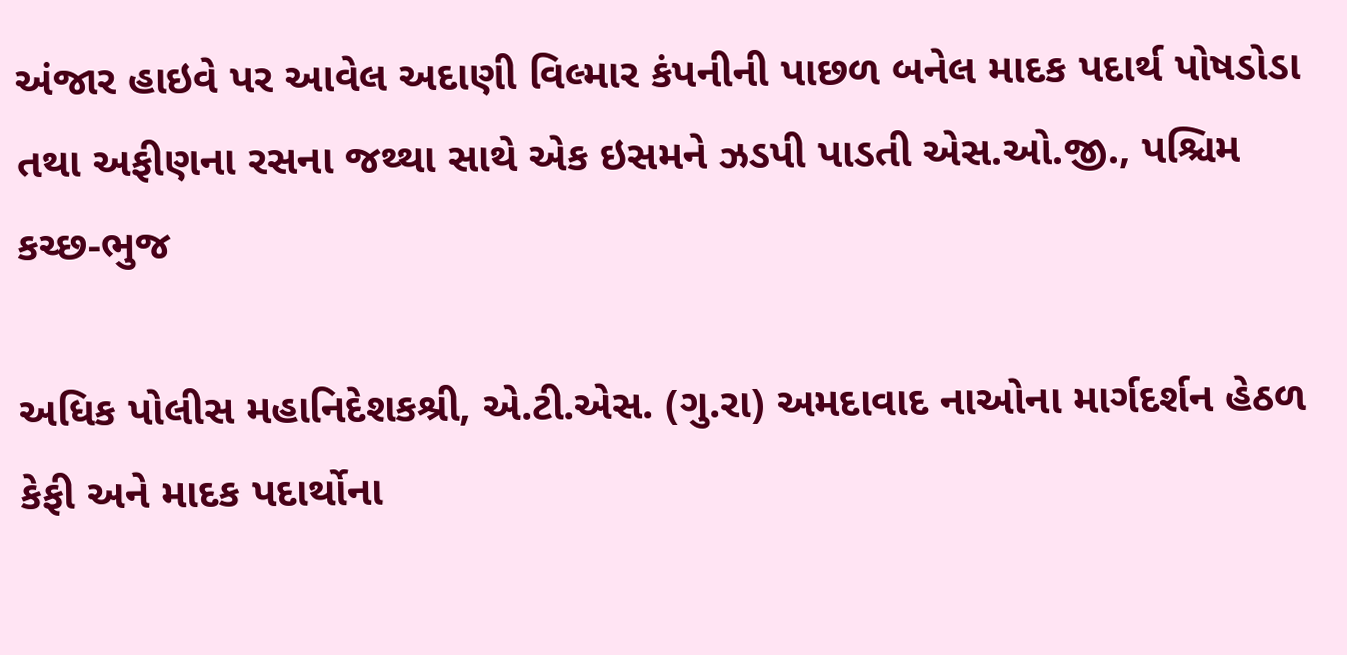અંજાર હાઇવે પર આવેલ અદાણી વિલ્માર કંપનીની પાછળ બનેલ માદક પદાર્થ પોષડોડા તથા અફીણના રસના જથ્થા સાથે એક ઇસમને ઝડપી પાડતી એસ.ઓ.જી., પશ્ચિમ કચ્છ-ભુજ

અધિક પોલીસ મહાનિદેશકશ્રી, એ.ટી.એસ. (ગુ.રા) અમદાવાદ નાઓના માર્ગદર્શન હેઠળ કેફી અને માદક પદાર્થોના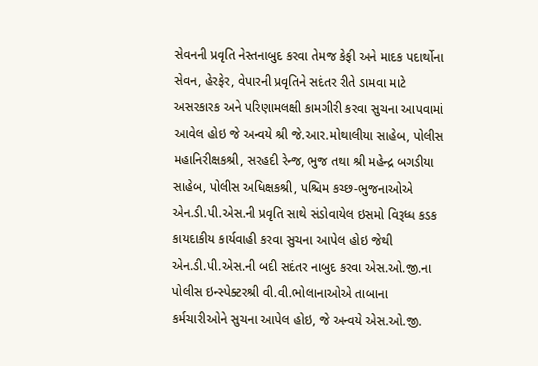સેવનની પ્રવૃતિ નેસ્તનાબુદ કરવા તેમજ કેફી અને માદક પદાર્થોના સેવન, હેરફેર, વેપારની પ્રવૃતિને સદંતર રીતે ડામવા માટે અસરકારક અને પરિણામલક્ષી કામગીરી કરવા સુચના આપવામાં આવેલ હોઇ જે અન્વયે શ્રી જે.આર.મોથાલીયા સાહેબ, પોલીસ મહાનિરીક્ષકશ્રી, સરહદી રેન્જ, ભુજ તથા શ્રી મહેન્દ્ર બગડીયા સાહેબ, પોલીસ અધિક્ષકશ્રી, પશ્ચિમ કચ્છ-ભુજનાઓએ એન.ડી.પી.એસ.ની પ્રવૃતિ સાથે સંડોવાયેલ ઇસમો વિરૂધ્ધ કડક કાયદાકીય કાર્યવાહી કરવા સુચના આપેલ હોઇ જેથી એન.ડી.પી.એસ.ની બદી સદંતર નાબુદ કરવા એસ.ઓ.જી.ના પોલીસ ઇન્સ્પેક્ટરશ્રી વી.વી.ભોલાનાઓએ તાબાના કર્મચારીઓને સુચના આપેલ હોઇ, જે અન્વયે એસ.ઓ.જી.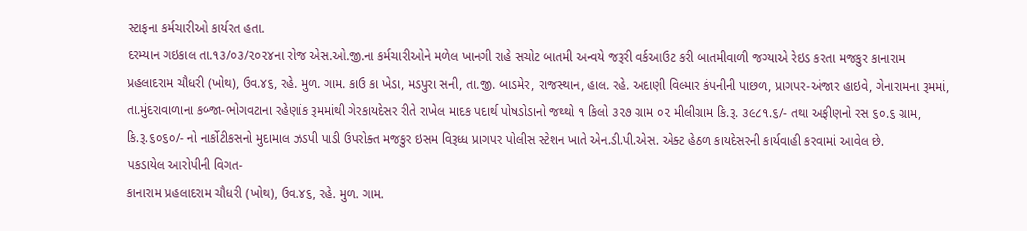સ્ટાફના કર્મચારીઓ કાર્યરત હતા.
દરમ્યાન ગઇકાલ તા.૧૩/૦૩/૨૦૨૪ના રોજ એસ.ઓ.જી.ના કર્મચારીઓને મળેલ ખાનગી રાહે સચોટ બાતમી અન્વયે જરૂરી વર્કઆઉટ કરી બાતમીવાળી જગ્યાએ રેઇડ કરતા મજકુર કાનારામ પ્રહલાદરામ ચૌધરી (ખોથ), ઉવ.૪૬, રહે. મુળ. ગામ. કાઉ કા ખેડા, મડપુરા સની, તા.જી. બાડમેર, રાજસ્થાન, હાલ. રહે. અદાણી વિલ્માર કંપનીની પાછળ, પ્રાગપર-અંજાર હાઇવે, ગેનારામના રૂમમાં, તા.મુંદરાવાળાના કબ્જા-ભોગવટાના રહેણાંક રૂમમાંથી ગેરકાયદેસર રીતે રાખેલ માદક પદાર્થ પોષડોડાનો જથ્થો ૧ કિલો ૩૨૭ ગ્રામ ૦૨ મીલીગ્રામ કિ.રૂ. ૩૯૮૧.૬/- તથા અફીણનો રસ ૬૦.૬ ગ્રામ, કિ.રૂ.૬૦૬૦/- નો નાર્કોટીકસનો મુદામાલ ઝડપી પાડી ઉપરોક્ત મજકુર ઇસમ વિરૂધ્ધ પ્રાગપર પોલીસ સ્ટેશન ખાતે એન.ડી.પી.એસ. એક્ટ હેઠળ કાયદેસરની કાર્યવાહી કરવામાં આવેલ છે.
પકડાયેલ આરોપીની વિગત-
કાનારામ પ્રહલાદરામ ચૌધરી (ખોથ), ઉવ.૪૬, રહે. મુળ. ગામ.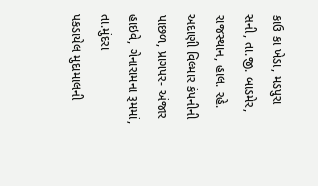કાઉ કા ખેડા, મડપુરા સની, તા.જી. બાડમેર, રાજસ્થાન, હાલ. રહે. અદાણી વિલ્માર કંપનીની પાછળ, પ્રાગપર- અંજાર હાઇવે, ગેનારામના રૂમમાં, તા.મુંદરા
પકડાયેલ મુદામાલની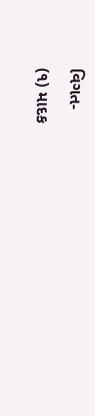વિગત-
(૧) માદક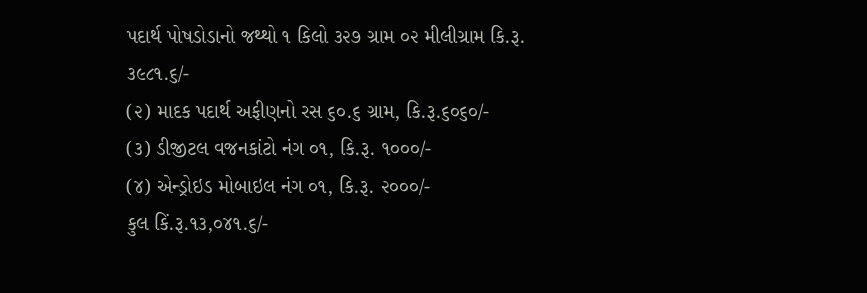પદાર્થ પોષડોડાનો જથ્થો ૧ કિલો ૩૨૭ ગ્રામ ૦૨ મીલીગ્રામ કિ.રૂ. ૩૯૮૧.૬/-
(૨) માદક પદાર્થ અફીણનો રસ ૬૦.૬ ગ્રામ, કિ.રૂ.૬૦૬૦/-
(૩) ડીજીટલ વજનકાંટો નંગ ૦૧, કિ.રૂ. ૧૦૦૦/-
(૪) એન્ડ્રોઇડ મોબાઇલ નંગ ૦૧, કિ.રૂ. ૨૦૦૦/-
કુલ કિં.રૂ.૧૩,૦૪૧.૬/-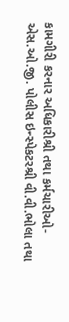કામગીરી કરનાર અધિકારીશ્રી તથા કર્મચારીઓ-
એસ.ઓ.જી. પોલીસ ઇન્સ્પેકટરશ્રી વી.વી.ભોલા તથા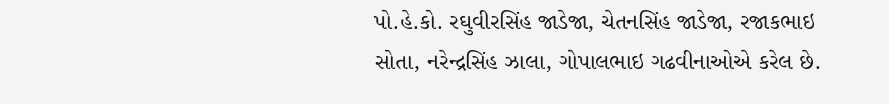પો.હે.કો. રઘુવીરસિંહ જાડેજા, ચેતનસિંહ જાડેજા, રજાકભાઇ સોતા, નરેન્દ્રસિંહ ઝાલા, ગોપાલભાઇ ગઢવીનાઓએ કરેલ છે.